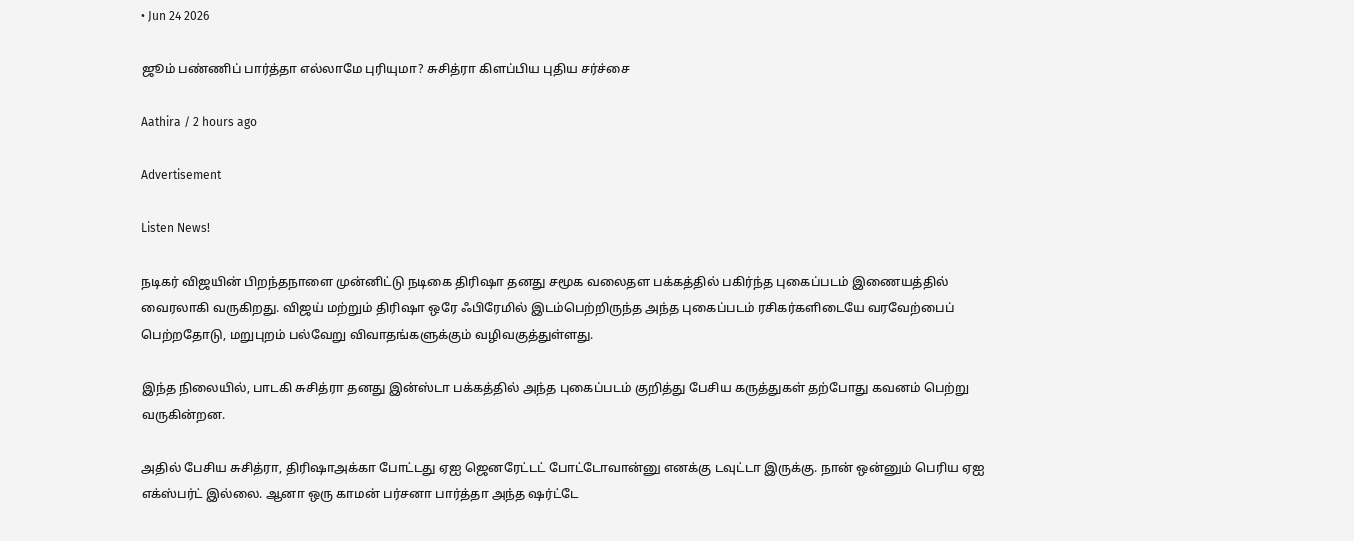• Jun 24 2026

ஜூம் பண்ணிப் பார்த்தா எல்லாமே புரியுமா? சுசித்ரா கிளப்பிய புதிய சர்ச்சை

Aathira / 2 hours ago

Advertisement

Listen News!

நடிகர் விஜயின் பிறந்தநாளை முன்னிட்டு நடிகை திரிஷா தனது சமூக வலைதள பக்கத்தில் பகிர்ந்த புகைப்படம் இணையத்தில் வைரலாகி வருகிறது. விஜய் மற்றும் திரிஷா ஒரே ஃபிரேமில் இடம்பெற்றிருந்த அந்த புகைப்படம் ரசிகர்களிடையே வரவேற்பைப் பெற்றதோடு, மறுபுறம் பல்வேறு விவாதங்களுக்கும் வழிவகுத்துள்ளது.

இந்த நிலையில், பாடகி சுசித்ரா தனது இன்ஸ்டா பக்கத்தில் அந்த புகைப்படம் குறித்து பேசிய கருத்துகள் தற்போது கவனம் பெற்று வருகின்றன.

அதில் பேசிய சுசித்ரா, திரிஷாஅக்கா போட்டது ஏஐ ஜெனரேட்டட் போட்டோவான்னு எனக்கு டவுட்டா இருக்கு. நான் ஒன்னும் பெரிய ஏஐ எக்ஸ்பர்ட் இல்லை. ஆனா ஒரு காமன் பர்சனா பார்த்தா அந்த ஷர்ட்டே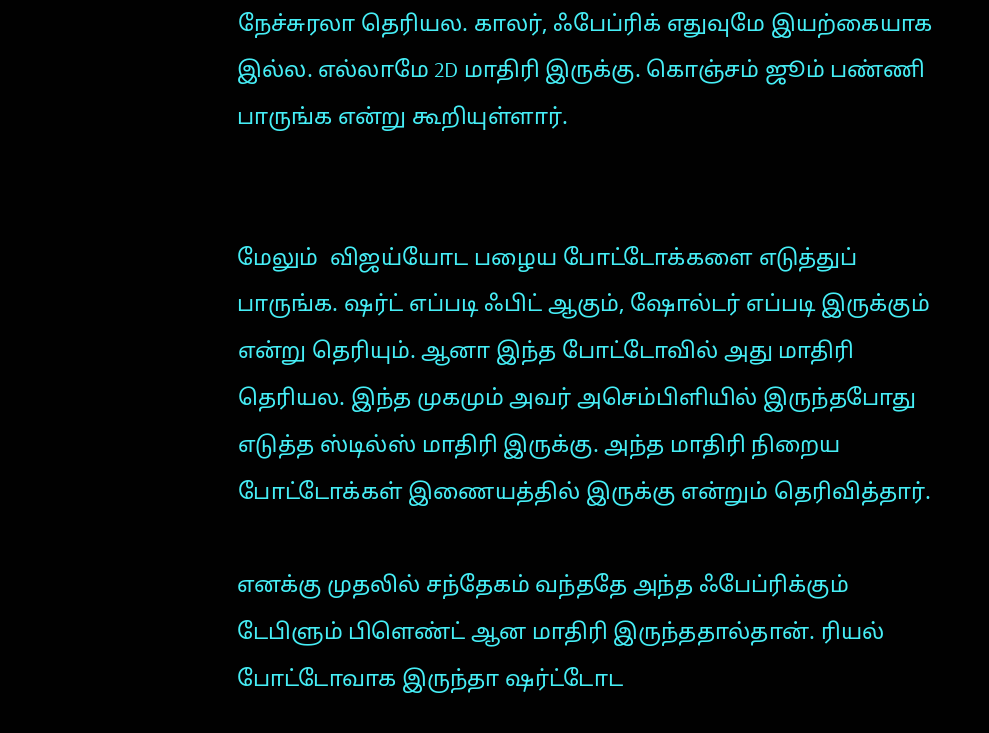நேச்சுரலா தெரியல. காலர், ஃபேப்ரிக் எதுவுமே இயற்கையாக இல்ல. எல்லாமே 2D மாதிரி இருக்கு. கொஞ்சம் ஜூம் பண்ணி பாருங்க என்று கூறியுள்ளார்.


மேலும்  விஜய்யோட பழைய போட்டோக்களை எடுத்துப் பாருங்க. ஷர்ட் எப்படி ஃபிட் ஆகும், ஷோல்டர் எப்படி இருக்கும் என்று தெரியும். ஆனா இந்த போட்டோவில் அது மாதிரி தெரியல. இந்த முகமும் அவர் அசெம்பிளியில் இருந்தபோது எடுத்த ஸ்டில்ஸ் மாதிரி இருக்கு. அந்த மாதிரி நிறைய போட்டோக்கள் இணையத்தில் இருக்கு என்றும் தெரிவித்தார்.

எனக்கு முதலில் சந்தேகம் வந்ததே அந்த ஃபேப்ரிக்கும் டேபிளும் பிளெண்ட் ஆன மாதிரி இருந்ததால்தான். ரியல் போட்டோவாக இருந்தா ஷர்ட்டோட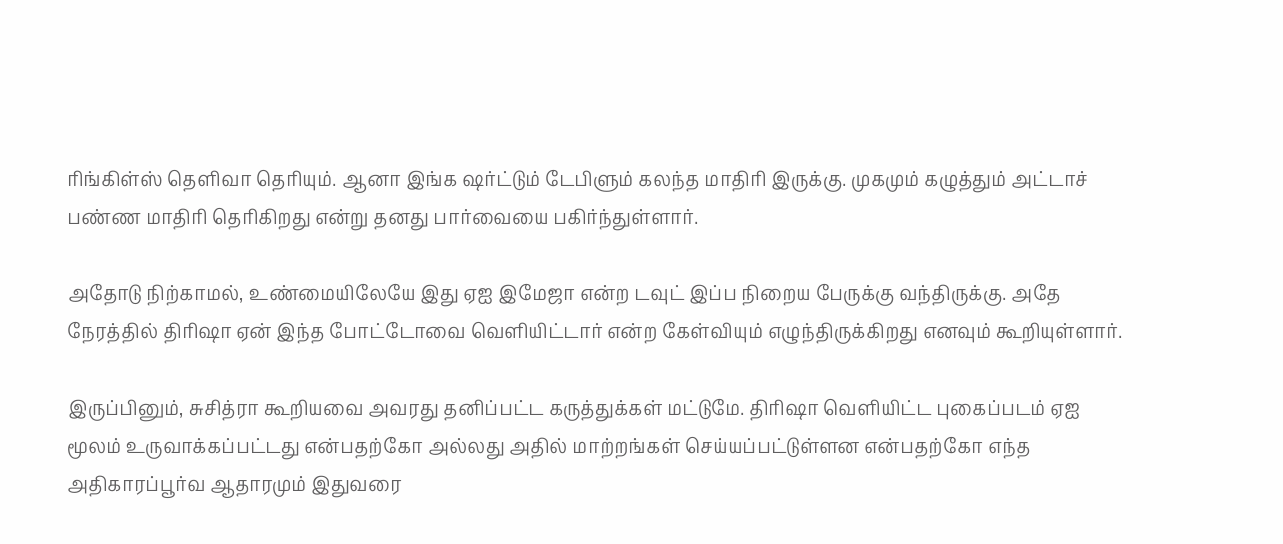ரிங்கிள்ஸ் தெளிவா தெரியும். ஆனா இங்க ஷர்ட்டும் டேபிளும் கலந்த மாதிரி இருக்கு. முகமும் கழுத்தும் அட்டாச் பண்ண மாதிரி தெரிகிறது என்று தனது பார்வையை பகிர்ந்துள்ளார்.

அதோடு நிற்காமல், உண்மையிலேயே இது ஏஐ இமேஜா என்ற டவுட் இப்ப நிறைய பேருக்கு வந்திருக்கு. அதே நேரத்தில் திரிஷா ஏன் இந்த போட்டோவை வெளியிட்டார் என்ற கேள்வியும் எழுந்திருக்கிறது எனவும் கூறியுள்ளார்.

இருப்பினும், சுசித்ரா கூறியவை அவரது தனிப்பட்ட கருத்துக்கள் மட்டுமே. திரிஷா வெளியிட்ட புகைப்படம் ஏஐ மூலம் உருவாக்கப்பட்டது என்பதற்கோ அல்லது அதில் மாற்றங்கள் செய்யப்பட்டுள்ளன என்பதற்கோ எந்த அதிகாரப்பூர்வ ஆதாரமும் இதுவரை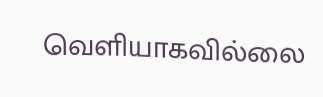வெளியாகவில்லை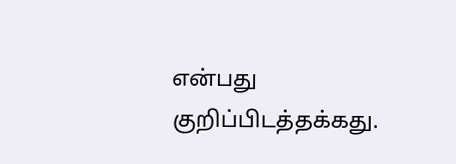என்பது குறிப்பிடத்தக்கது.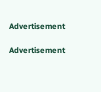Advertisement

Advertisement